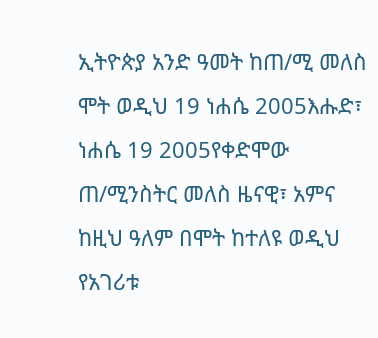ኢትዮጵያ አንድ ዓመት ከጠ/ሚ መለስ ሞት ወዲህ 19 ነሐሴ 2005እሑድ፣ ነሐሴ 19 2005የቀድሞው ጠ/ሚንስትር መለስ ዜናዊ፣ አምና ከዚህ ዓለም በሞት ከተለዩ ወዲህ የአገሪቱ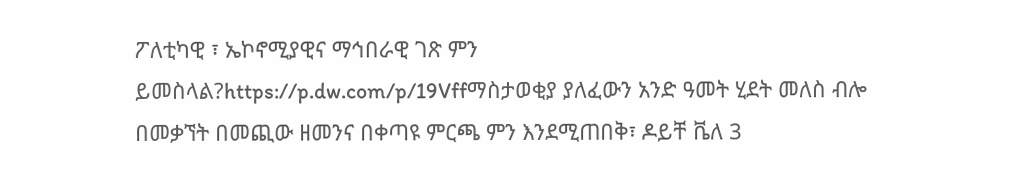ፖለቲካዊ ፣ ኤኮኖሚያዊና ማኅበራዊ ገጽ ምን ይመስላል?https://p.dw.com/p/19Vffማስታወቂያ ያለፈውን አንድ ዓመት ሂደት መለስ ብሎ በመቃኘት በመጪው ዘመንና በቀጣዩ ምርጫ ምን እንደሚጠበቅ፣ ዶይቸ ቬለ 3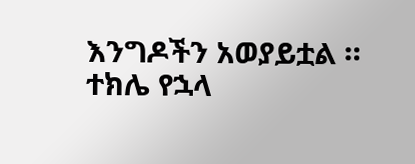እንግዶችን አወያይቷል ። ተክሌ የኋላ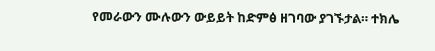የመራውን ሙሉውን ውይይት ከድምፅ ዘገባው ያገኙታል። ተክሌ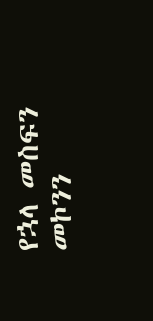የኋላ መስፍን መኮንን